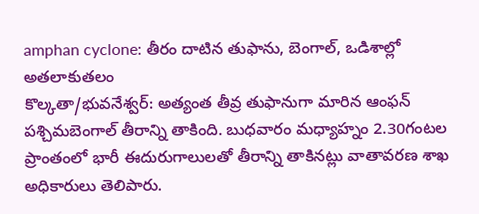amphan cyclone: తీరం దాటిన తుఫాను, బెంగాల్, ఒడిశాల్లో అతలాకుతలం
కొల్కతా/భువనేశ్వర్: అత్యంత తీవ్ర తుఫానుగా మారిన ఆంఫన్ పశ్చిమబెంగాల్ తీరాన్ని తాకింది. బుధవారం మధ్యాహ్నం 2.30గంటల ప్రాంతంలో భారీ ఈదురుగాలులతో తీరాన్ని తాకినట్లు వాతావరణ శాఖ అధికారులు తెలిపారు.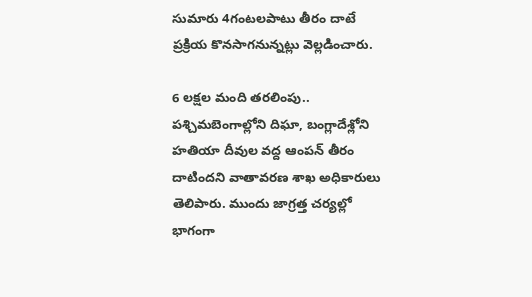సుమారు 4గంటలపాటు తీరం దాటే ప్రక్రియ కొనసాగనున్నట్లు వెల్లడించారు.

6 లక్షల మంది తరలింపు..
పశ్చిమబెంగాల్లోని దిఘా, బంగ్లాదేశ్లోని హతియా దీవుల వద్ద ఆంపన్ తీరం దాటిందని వాతావరణ శాఖ అధికారులు తెలిపారు. ముందు జాగ్రత్త చర్యల్లో భాగంగా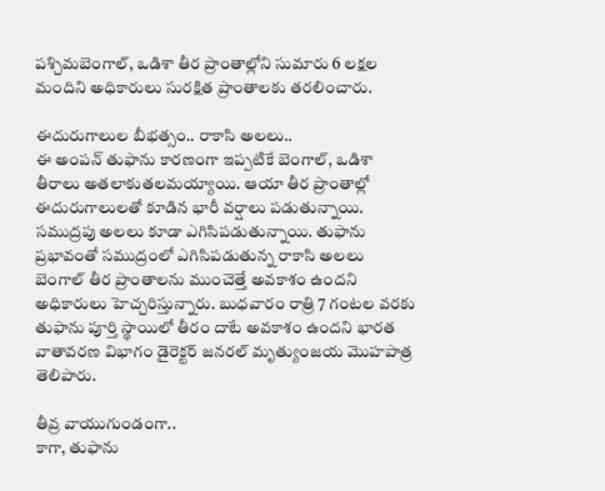పశ్చిమబెంగాల్, ఒడిశా తీర ప్రాంతాల్లోని సుమారు 6 లక్షల మందిని అధికారులు సురక్షిత ప్రాంతాలకు తరలించారు.

ఈదురుగాలుల బీభత్సం.. రాకాసి అలలు..
ఈ అంపన్ తుఫాను కారణంగా ఇప్పటికే బెంగాల్, ఒడిశా తీరాలు అతలాకుతలమయ్యాయి. ఆయా తీర ప్రాంతాల్లో ఈదురుగాలులతో కూడిన భారీ వర్షాలు పడుతున్నాయి. సముద్రపు అలలు కూడా ఎగిసిపడుతున్నాయి. తుఫాను ప్రభావంతో సముద్రంలో ఎగిసిపడుతున్న రాకాసి అలలు బెంగాల్ తీర ప్రాంతాలను ముంచెత్తే అవకాశం ఉందని అధికారులు హెచ్చరిస్తున్నారు. బుధవారం రాత్రి 7 గంటల వరకు తుఫాను పూర్తి స్థాయిలో తీరం దాటే అవకాశం ఉందని భారత వాతావరణ విభాగం డైరెక్టర్ జనరల్ మృత్యుంజయ మొహపాత్ర తెలిపారు.

తీవ్ర వాయుగుండంగా..
కాగా, తుఫాను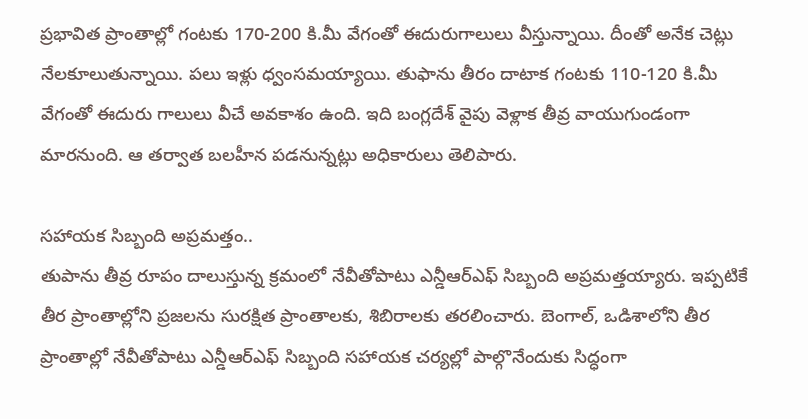ప్రభావిత ప్రాంతాల్లో గంటకు 170-200 కి.మీ వేగంతో ఈదురుగాలులు వీస్తున్నాయి. దీంతో అనేక చెట్లు నేలకూలుతున్నాయి. పలు ఇళ్లు ధ్వంసమయ్యాయి. తుఫాను తీరం దాటాక గంటకు 110-120 కి.మీ వేగంతో ఈదురు గాలులు వీచే అవకాశం ఉంది. ఇది బంగ్లదేశ్ వైపు వెళ్లాక తీవ్ర వాయుగుండంగా మారనుంది. ఆ తర్వాత బలహీన పడనున్నట్లు అధికారులు తెలిపారు.

సహాయక సిబ్బంది అప్రమత్తం..
తుపాను తీవ్ర రూపం దాలుస్తున్న క్రమంలో నేవీతోపాటు ఎన్డీఆర్ఎఫ్ సిబ్బంది అప్రమత్తయ్యారు. ఇప్పటికే తీర ప్రాంతాల్లోని ప్రజలను సురక్షిత ప్రాంతాలకు, శిబిరాలకు తరలించారు. బెంగాల్, ఒడిశాలోని తీర ప్రాంతాల్లో నేవీతోపాటు ఎన్డీఆర్ఎఫ్ సిబ్బంది సహాయక చర్యల్లో పాల్గొనేందుకు సిద్ధంగా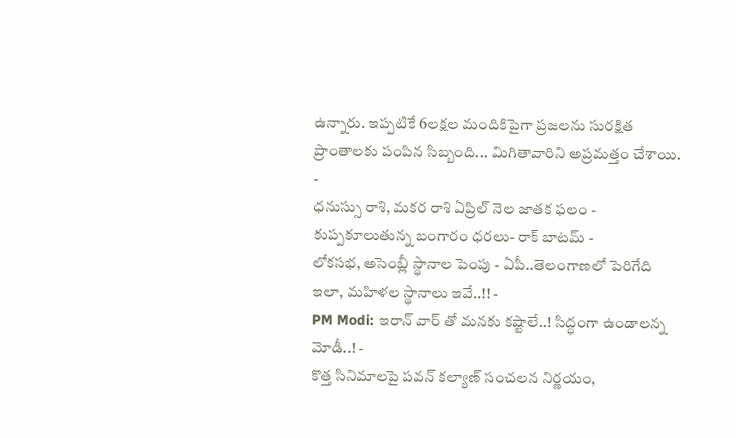ఉన్నారు. ఇప్పటికే 6లక్షల మందికిపైగా ప్రజలను సురక్షిత ప్రాంతాలకు పంపిన సిబ్బంది... మిగితావారిని అప్రమత్తం చేశాయి.
-
ధనుస్సు రాశి, మకర రాశి ఏప్రిల్ నెల జాతక ఫలం -
కుప్పకూలుతున్న బంగారం ధరలు- రాక్ బాటమ్ -
లోకసభ, అసెంబ్లీ స్థానాల పెంపు - ఏపీ..తెలంగాణలో పెరిగేది ఇలా, మహిళల స్థానాలు ఇవే..!! -
PM Modi: ఇరాన్ వార్ తో మనకు కష్టాలే..! సిద్ధంగా ఉండాలన్న మోడీ..! -
కొత్త సినిమాలపై పవన్ కల్యాణ్ సంచలన నిర్ణయం,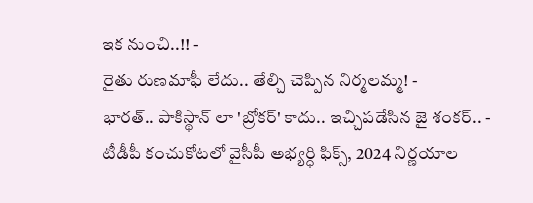ఇక నుంచి..!! -
రైతు రుణమాఫీ లేదు.. తేల్చి చెప్పిన నిర్మలమ్మ! -
భారత్.. పాకిస్థాన్ లా 'బ్రోకర్' కాదు.. ఇచ్చిపడేసిన జై శంకర్.. -
టీడీపీ కంచుకోటలో వైసీపీ అభ్యర్ధి ఫిక్స్, 2024 నిర్ణయాల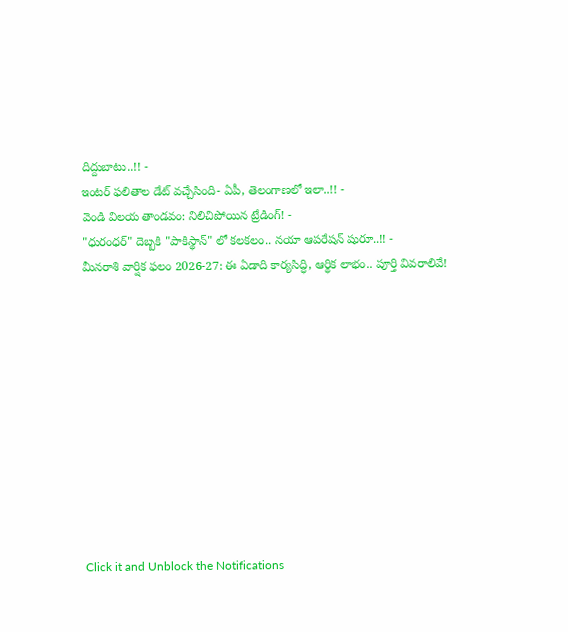దిద్దుబాటు..!! -
ఇంటర్ ఫలితాల డేట్ వచ్చేసింది- ఏపీ, తెలంగాణలో ఇలా..!! -
వెండి విలయ తాండవం: నిలిచిపోయిన ట్రేడింగ్! -
"ధురంధర్" దెబ్బకి "పాకిస్థాన్" లో కలకలం.. నయా ఆపరేషన్ షురూ..!! -
మీనరాశి వార్షిక ఫలం 2026-27: ఈ ఏడాది కార్యసిద్ధి, ఆర్థిక లాభం.. పూర్తి వివరాలివే!











Click it and Unblock the Notifications